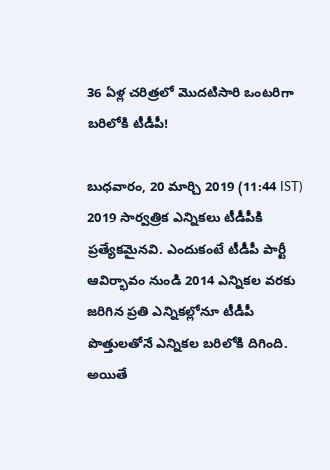36 ఏళ్ల చరిత్రలో మొదటిసారి ఒంటరిగా బరిలోకి టీడీపీ!

బుధవారం, 20 మార్చి 2019 (11:44 IST)
2019 సార్వత్రిక ఎన్నికలు టీడీపీకి ప్రత్యేకమైనవి. ఎందుకంటే టీడీపీ పార్టీ ఆవిర్భావం నుండి 2014 ఎన్నికల వరకు జరిగిన ప్రతి ఎన్నికల్లోనూ టీడీపీ పొత్తులతోనే ఎన్నికల బరిలోకి దిగింది. అయితే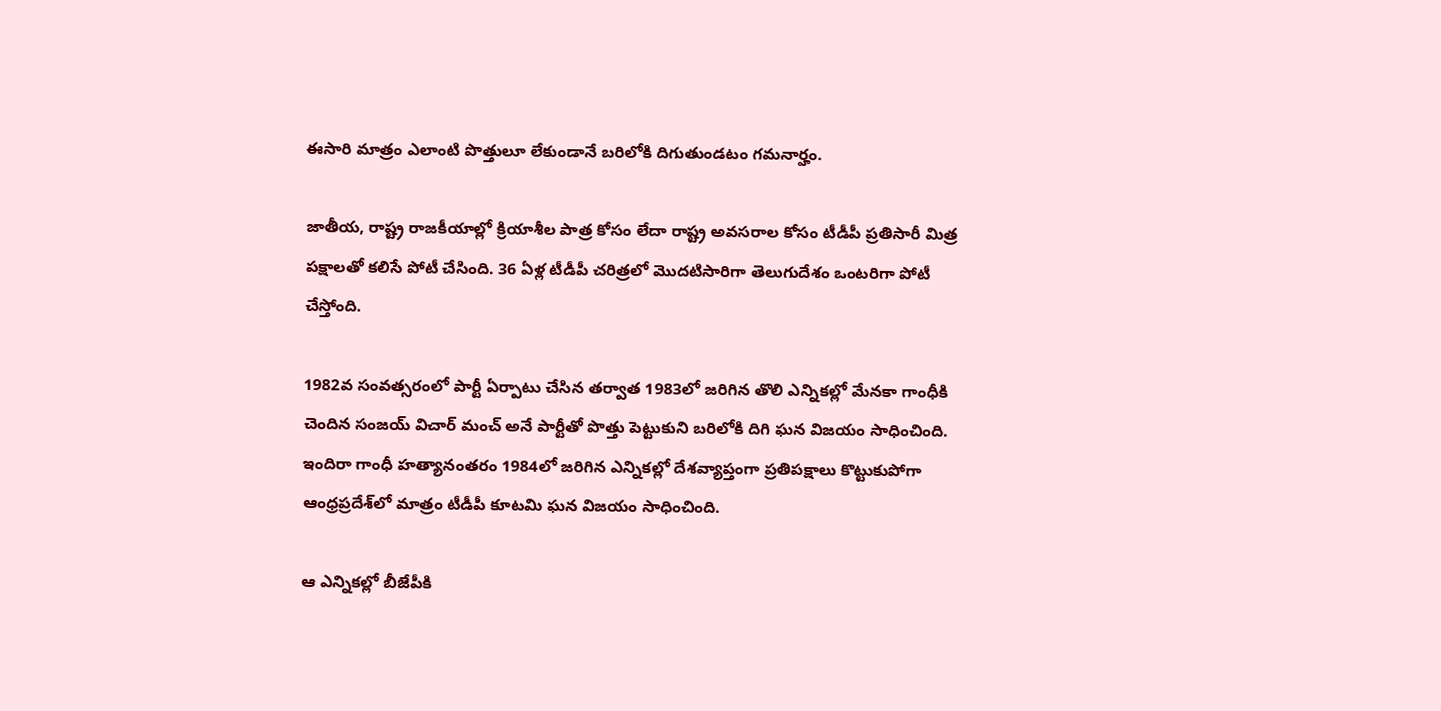ఈసారి మాత్రం ఎలాంటి పొత్తులూ లేకుండానే బరిలోకి దిగుతుండటం గమనార్హం.

జాతీయ, రాష్ట్ర రాజకీయాల్లో క్రియాశీల పాత్ర కోసం లేదా రాష్ట్ర అవసరాల కోసం టీడీపీ ప్రతిసారీ మిత్ర పక్షాలతో కలిసే పోటీ చేసింది. 36 ఏళ్ల టీడీపీ చరిత్రలో మొదటిసారిగా తెలుగుదేశం ఒంటరిగా పోటీ చేస్తోంది.

1982వ సంవత్సరంలో పార్టీ ఏర్పాటు చేసిన తర్వాత 1983లో జరిగిన తొలి ఎన్నికల్లో మేనకా గాంధీకి చెందిన సంజయ్ విచార్ మంచ్ అనే పార్టీతో పొత్తు పెట్టుకుని బరిలోకి దిగి ఘన విజయం సాధించింది. ఇందిరా గాంధీ హత్యానంతరం 1984లో జరిగిన ఎన్నికల్లో దేశవ్యాప్తంగా ప్రతిపక్షాలు కొట్టుకుపోగా ఆంధ్రప్రదేశ్‌లో మాత్రం టీడీపీ కూటమి ఘన విజయం సాధించింది.

ఆ ఎన్నికల్లో బీజేపీకి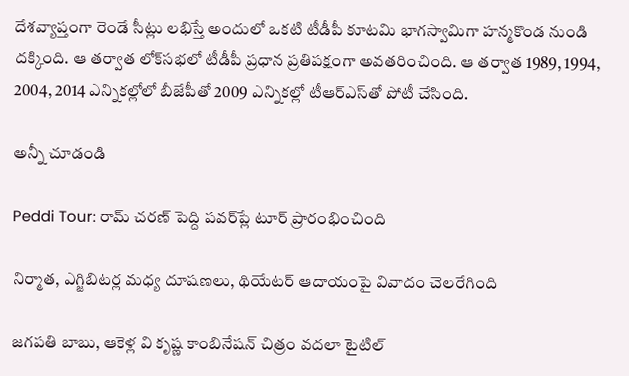దేశవ్యాప్తంగా రెండే సీట్లు లభిస్తే అందులో ఒకటి టీడీపీ కూటమి భాగస్వామిగా హన్మకొండ నుండి దక్కింది. ఆ తర్వాత లోక్‌సభలో టీడీపీ ప్రధాన ప్రతిపక్షంగా అవతరించింది. ఆ తర్వాత 1989, 1994, 2004, 2014 ఎన్నికల్లోలో బీజేపీతో 2009 ఎన్నికల్లో టీఆర్ఎస్‌తో పోటీ చేసింది.

అన్నీ చూడండి

Peddi Tour: రామ్ చరణ్ పెద్ది పవర్‌ప్లే టూర్ ప్రారంభించింది

నిర్మాత, ఎగ్జిబిటర్ల మధ్య దూషణలు, థియేటర్ ఆదాయంపై వివాదం చెలరేగింది

జగపతి బాబు, ఆకెళ్ల వి కృష్ణ కాంబినేషన్ చిత్రం వదలా టైటిల్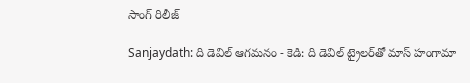సాంగ్ రిలీజ్

Sanjaydath: ది డెవిల్ ఆగ‌మ‌నం - కెడి: ది డెవిల్ ట్రైల‌ర్‌తో మాస్ హంగామా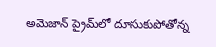అమెజాన్ ప్రైమ్‌లో దూసుకుపోతోన్న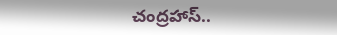చంద్రహాస్..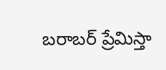బరాబర్ ప్రేమిస్తా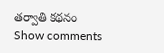తర్వాతి కథనం
Show comments